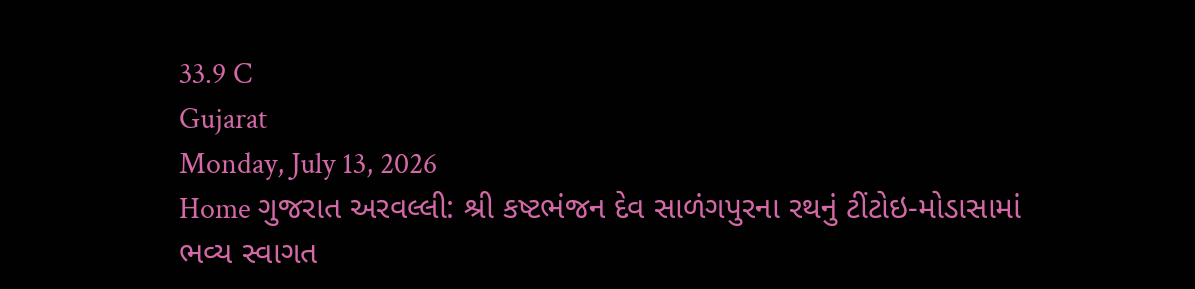33.9 C
Gujarat
Monday, July 13, 2026
Home ગુજરાત અરવલ્લી: શ્રી કષ્ટભંજન દેવ સાળંગપુરના રથનું ટીંટોઇ-મોડાસામાં ભવ્ય સ્વાગત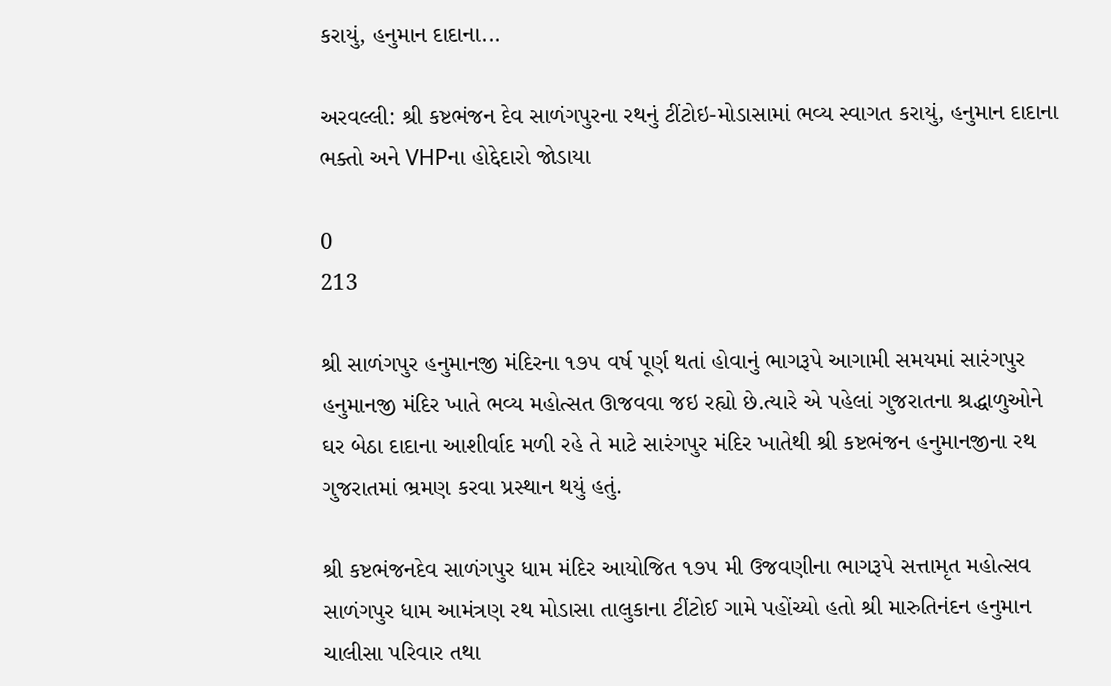કરાયું, હનુમાન દાદાના...

અરવલ્લી: શ્રી કષ્ટભંજન દેવ સાળંગપુરના રથનું ટીંટોઇ-મોડાસામાં ભવ્ય સ્વાગત કરાયું, હનુમાન દાદાના ભક્તો અને VHPના હોદ્દેદારો જોડાયા

0
213

શ્રી સાળંગપુર હનુમાનજી મંદિરના ૧૭૫ વર્ષ પૂર્ણ થતાં હોવાનું ભાગરૂપે આગામી સમયમાં સારંગપુર હનુમાનજી મંદિર ખાતે ભવ્ય મહોત્સત ઊજવવા જઇ રહ્યો છે.ત્યારે એ પહેલાં ગુજરાતના શ્રદ્ધાળુઓને ઘર બેઠા દાદાના આશીર્વાદ મળી રહે તે માટે સારંગપુર મંદિર ખાતેથી શ્રી કષ્ટભંજન હનુમાનજીના રથ ગુજરાતમાં ભ્રમણ કરવા પ્રસ્થાન થયું હતું.

શ્રી કષ્ટભંજનદેવ સાળંગપુર ધામ મંદિર આયોજિત ૧૭૫ મી ઉજવણીના ભાગરૂપે સત્તામૃત મહોત્સવ સાળંગપુર ધામ આમંત્રણ રથ મોડાસા તાલુકાના ટીંટોઈ ગામે પહોંચ્યો હતો શ્રી મારુતિનંદન હનુમાન ચાલીસા પરિવાર તથા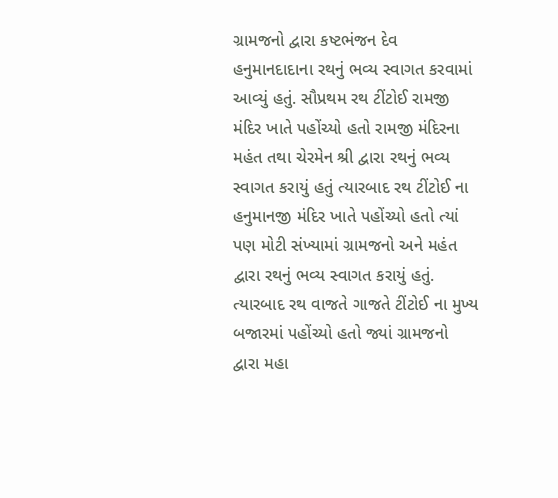ગ્રામજનો દ્વારા કષ્ટભંજન દેવ હનુમાનદાદાના રથનું ભવ્ય સ્વાગત કરવામાં આવ્યું હતું. સૌપ્રથમ રથ ટીંટોઈ રામજી મંદિર ખાતે પહોંચ્યો હતો રામજી મંદિરના મહંત તથા ચેરમેન શ્રી દ્વારા રથનું ભવ્ય સ્વાગત કરાયું હતું ત્યારબાદ રથ ટીંટોઈ ના હનુમાનજી મંદિર ખાતે પહોંચ્યો હતો ત્યાં પણ મોટી સંખ્યામાં ગ્રામજનો અને મહંત દ્વારા રથનું ભવ્ય સ્વાગત કરાયું હતું. ત્યારબાદ રથ વાજતે ગાજતે ટીંટોઈ ના મુખ્ય બજારમાં પહોંચ્યો હતો જ્યાં ગ્રામજનો દ્વારા મહા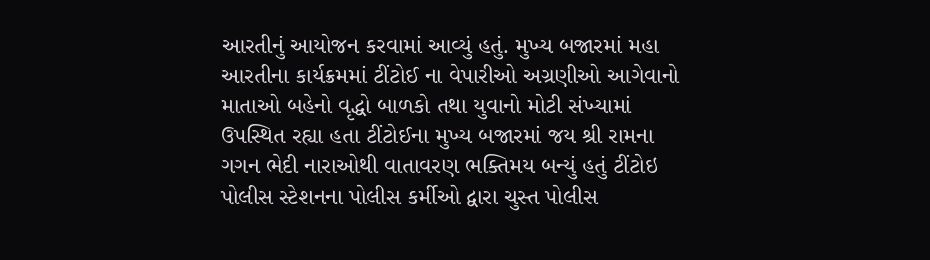આરતીનું આયોજન કરવામાં આવ્યું હતું. મુખ્ય બજારમાં મહા આરતીના કાર્યક્રમમાં ટીંટોઈ ના વેપારીઓ અગ્રણીઓ આગેવાનો માતાઓ બહેનો વૃદ્ધો બાળકો તથા યુવાનો મોટી સંખ્યામાં ઉપસ્થિત રહ્યા હતા ટીંટોઈના મુખ્ય બજારમાં જય શ્રી રામના ગગન ભેદી નારાઓથી વાતાવરણ ભક્તિમય બન્યું હતું ટીંટોઇ પોલીસ સ્ટેશનના પોલીસ કર્મીઓ દ્વારા ચુસ્ત પોલીસ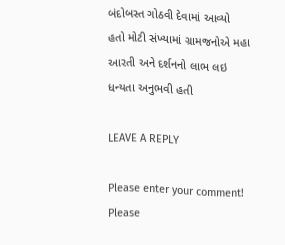બંદોબસ્ત ગોઠવી દેવામાં આવ્યો હતો મોટી સંખ્યામાં ગ્રામજનોએ મહા આરતી અને દર્શનનો લાભ લઇ ધન્યતા અનુભવી હતી

LEAVE A REPLY

Please enter your comment!
Please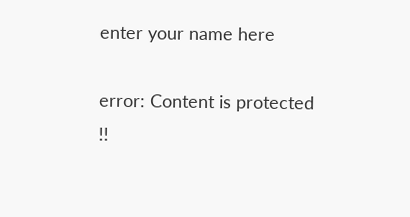enter your name here

error: Content is protected !!